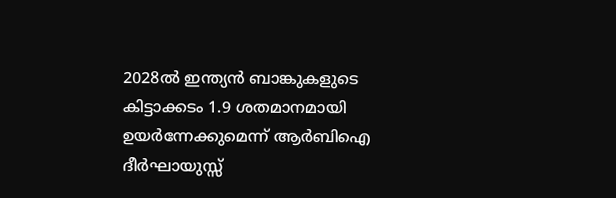2028ൽ ഇന്ത്യൻ ബാങ്കുകളുടെ കിട്ടാക്കടം 1.9 ശതമാനമായി ഉയർന്നേക്കുമെന്ന് ആർബിഐ ദീർഘായുസ്സ്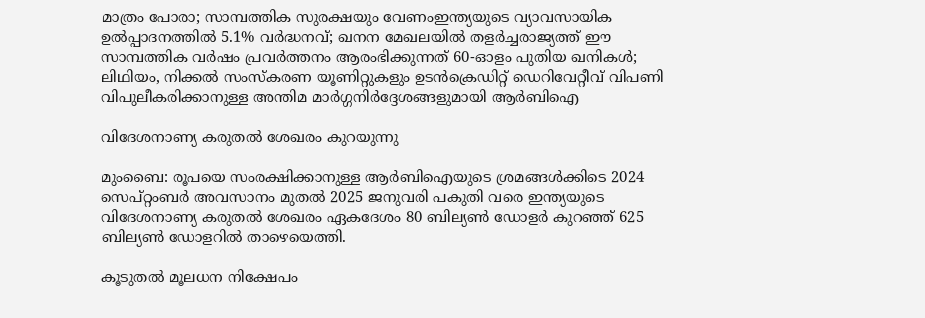മാത്രം പോരാ; സാമ്പത്തിക സുരക്ഷയും വേണംഇന്ത്യയുടെ വ്യാവസായിക ഉൽപ്പാദനത്തിൽ 5.1% വർദ്ധനവ്; ഖനന മേഖലയിൽ തളർച്ചരാജ്യത്ത് ഈ സാമ്പത്തിക വർഷം പ്രവർത്തനം ആരംഭിക്കുന്നത് 60-ഓളം പുതിയ ഖനികൾ; ലിഥിയം, നിക്കൽ സംസ്‌കരണ യൂണിറ്റുകളും ഉടൻക്രെഡിറ്റ് ഡെറിവേറ്റീവ് വിപണി വിപുലീകരിക്കാനുള്ള അന്തിമ മാർഗ്ഗനിർദ്ദേശങ്ങളുമായി ആർബിഐ

വിദേശനാണ്യ കരുതല്‍ ശേഖരം കുറയുന്നു

മുംബൈ: രൂപയെ സംരക്ഷിക്കാനുള്ള ആര്‍ബിഐയുടെ ശ്രമങ്ങള്‍ക്കിടെ 2024 സെപ്റ്റംബര്‍ അവസാനം മുതല്‍ 2025 ജനുവരി പകുതി വരെ ഇന്ത്യയുടെ വിദേശനാണ്യ കരുതല്‍ ശേഖരം ഏകദേശം 80 ബില്യണ്‍ ഡോളര്‍ കുറഞ്ഞ് 625 ബില്യണ്‍ ഡോളറില്‍ താഴെയെത്തി.

കൂടുതല്‍ മൂലധന നിക്ഷേപം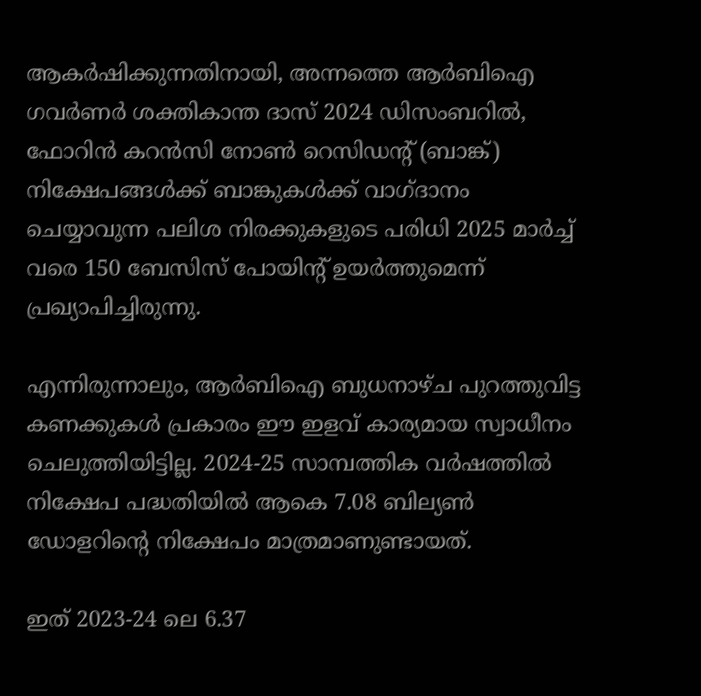ആകര്‍ഷിക്കുന്നതിനായി, അന്നത്തെ ആര്‍ബിഐ ഗവര്‍ണര്‍ ശക്തികാന്ത ദാസ് 2024 ഡിസംബറില്‍, ഫോറിന്‍ കറന്‍സി നോണ്‍ റെസിഡന്‍റ് (ബാങ്ക്) നിക്ഷേപങ്ങള്‍ക്ക് ബാങ്കുകള്‍ക്ക് വാഗ്ദാനം ചെയ്യാവുന്ന പലിശ നിരക്കുകളുടെ പരിധി 2025 മാര്‍ച്ച് വരെ 150 ബേസിസ് പോയിന്‍റ് ഉയര്‍ത്തുമെന്ന് പ്രഖ്യാപിച്ചിരുന്നു.

എന്നിരുന്നാലും, ആര്‍ബിഐ ബുധനാഴ്ച പുറത്തുവിട്ട കണക്കുകള്‍ പ്രകാരം ഈ ഇളവ് കാര്യമായ സ്വാധീനം ചെലുത്തിയിട്ടില്ല. 2024-25 സാമ്പത്തിക വര്‍ഷത്തില്‍ നിക്ഷേപ പദ്ധതിയില്‍ ആകെ 7.08 ബില്യണ്‍ ഡോളറിന്‍റെ നിക്ഷേപം മാത്രമാണുണ്ടായത്.

ഇത് 2023-24 ലെ 6.37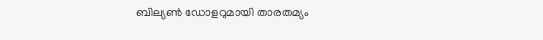ബില്യണ്‍ ഡോളറുമായി താരതമ്യം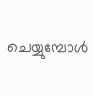ചെയ്യുമ്പോള്‍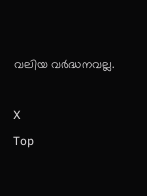വലിയ വര്‍ദ്ധനവല്ല.

X
Top